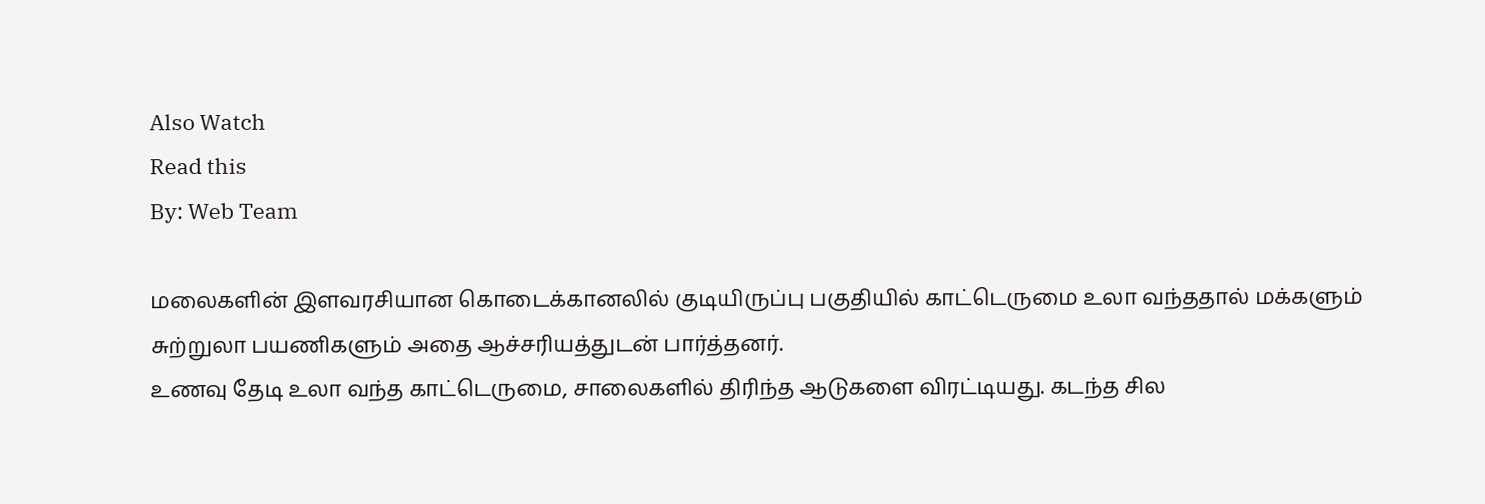Also Watch
Read this
By: Web Team

மலைகளின் இளவரசியான கொடைக்கானலில் குடியிருப்பு பகுதியில் காட்டெருமை உலா வந்ததால் மக்களும் சுற்றுலா பயணிகளும் அதை ஆச்சரியத்துடன் பார்த்தனர்.
உணவு தேடி உலா வந்த காட்டெருமை, சாலைகளில் திரிந்த ஆடுகளை விரட்டியது. கடந்த சில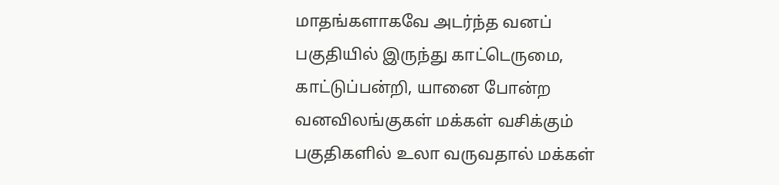மாதங்களாகவே அடர்ந்த வனப் பகுதியில் இருந்து காட்டெருமை, காட்டுப்பன்றி, யானை போன்ற வனவிலங்குகள் மக்கள் வசிக்கும் பகுதிகளில் உலா வருவதால் மக்கள்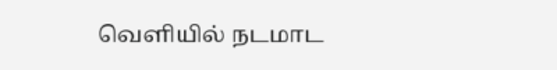வெளியில் நடமாட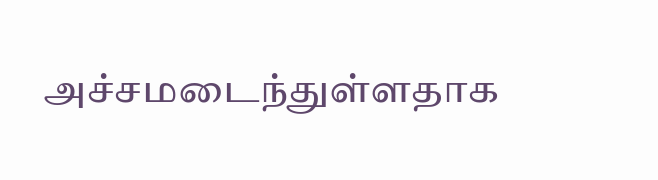அச்சமடைந்துள்ளதாக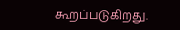கூறப்படுகிறது.